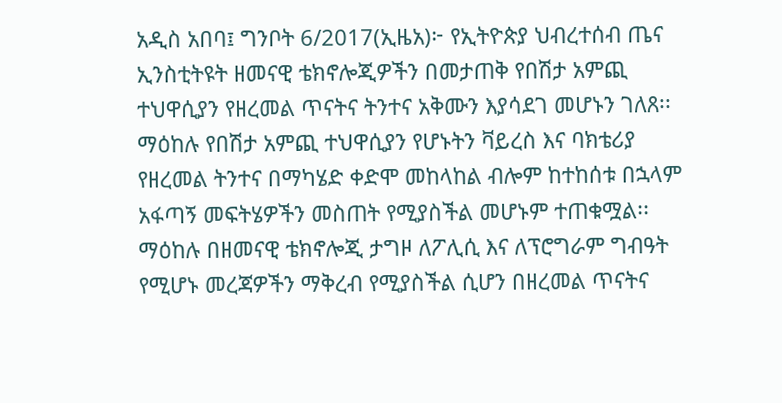አዲስ አበባ፤ ግንቦት 6/2017(ኢዜአ)፦ የኢትዮጵያ ህብረተሰብ ጤና ኢንስቲትዩት ዘመናዊ ቴክኖሎጂዎችን በመታጠቅ የበሽታ አምጪ ተህዋሲያን የዘረመል ጥናትና ትንተና አቅሙን እያሳደገ መሆኑን ገለጸ፡፡
ማዕከሉ የበሽታ አምጪ ተህዋሲያን የሆኑትን ቫይረስ እና ባክቴሪያ የዘረመል ትንተና በማካሄድ ቀድሞ መከላከል ብሎም ከተከሰቱ በኋላም አፋጣኝ መፍትሄዎችን መስጠት የሚያስችል መሆኑም ተጠቁሟል፡፡
ማዕከሉ በዘመናዊ ቴክኖሎጂ ታግዞ ለፖሊሲ እና ለፕሮግራም ግብዓት የሚሆኑ መረጃዎችን ማቅረብ የሚያስችል ሲሆን በዘረመል ጥናትና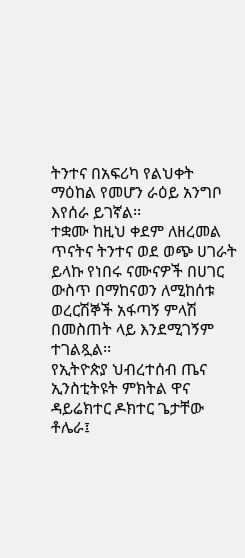ትንተና በአፍሪካ የልህቀት ማዕከል የመሆን ራዕይ አንግቦ እየሰራ ይገኛል፡፡
ተቋሙ ከዚህ ቀደም ለዘረመል ጥናትና ትንተና ወደ ወጭ ሀገራት ይላኩ የነበሩ ናሙናዎች በሀገር ውስጥ በማከናወን ለሚከሰቱ ወረርሽኞች አፋጣኝ ምላሽ በመስጠት ላይ እንደሚገኝም ተገልጿል፡፡
የኢትዮጵያ ህብረተሰብ ጤና ኢንስቲትዩት ምክትል ዋና ዳይሬክተር ዶክተር ጌታቸው ቶሌራ፤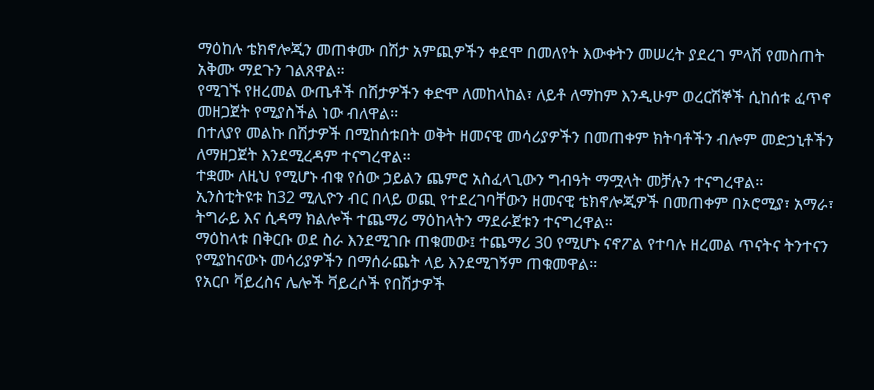ማዕከሉ ቴክኖሎጂን መጠቀሙ በሽታ አምጪዎችን ቀደሞ በመለየት እውቀትን መሠረት ያደረገ ምላሽ የመስጠት አቅሙ ማደጉን ገልጸዋል።
የሚገኙ የዘረመል ውጤቶች በሽታዎችን ቀድሞ ለመከላከል፣ ለይቶ ለማከም እንዲሁም ወረርሽኞች ሲከሰቱ ፈጥኖ መዘጋጀት የሚያስችል ነው ብለዋል፡፡
በተለያየ መልኩ በሽታዎች በሚከሰቱበት ወቅት ዘመናዊ መሳሪያዎችን በመጠቀም ክትባቶችን ብሎም መድኃኒቶችን ለማዘጋጀት እንደሚረዳም ተናግረዋል፡፡
ተቋሙ ለዚህ የሚሆኑ ብቁ የሰው ኃይልን ጨምሮ አስፈላጊውን ግብዓት ማሟላት መቻሉን ተናግረዋል፡፡
ኢንስቲትዩቱ ከ32 ሚሊዮን ብር በላይ ወጪ የተደረገባቸውን ዘመናዊ ቴክኖሎጂዎች በመጠቀም በኦሮሚያ፣ አማራ፣ ትግራይ እና ሲዳማ ክልሎች ተጨማሪ ማዕከላትን ማደራጀቱን ተናግረዋል፡፡
ማዕከላቱ በቅርቡ ወደ ስራ እንደሚገቡ ጠቁመው፤ ተጨማሪ 30 የሚሆኑ ናኖፖል የተባሉ ዘረመል ጥናትና ትንተናን የሚያከናውኑ መሳሪያዎችን በማሰራጨት ላይ እንደሚገኝም ጠቁመዋል፡፡
የአርቦ ቫይረስና ሌሎች ቫይረሶች የበሽታዎች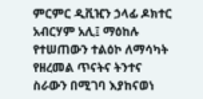ምርምር ዲቪዢን ኃላፊ ዶክተር አብርሃም አሊ፤ ማዕከሉ የተሠጠውን ተልዕኮ ለማሳካት የዘረመል ጥናትና ትንተና ስራውን በሚገባ እያከናወነ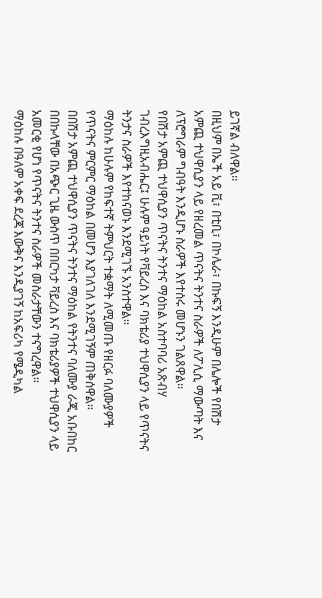ይገኛል ብለዋል፡፡
በዚህም በኤች አይ ቪ፣ በቲቢ፣ በኮሌራ፣ በኩፍኝ እንዲሁም በሌሎች የበሽታ አምጪ ተህዋሲያን ላይ የዘረመል ጥናትና ትንተና ስራዎች ለፖሊሲ ማውጣት እና ለፕሮግራም ግብዓት እንዲሆኑ ስራዎች እየተሰሩ መሆኑን ገልጸዋል፡፡
የበሽታ አምጪ ተህዋሲያን ጥናትና ትንተና ማዕከል አስተባባሪ አጽብሃ ገብረእግዚአብሔር፤ ሁሉም ዓይነት የቫይረስ እና ባክቴሪያ ተህዋሲያን ላይ የጥናትና ትንታና ስራዎች እየተከናወኑ እንደሚገኙ አንስተዋል፡፡
ማዕከሉ ከሁሉም የከፍተኛ ትምህርት ተቋማት ለሚመጡ የዘርፉ ባለሙያዎች የጥናትና ምርምር ማዕከል በመሆን እያገለገለ እንደሚገኝም ጠቅሰዋል፡፡
በበሽታ አምጪ ተህዋሲያን ጥናትና ትንተና ማዕከል የትንተና ባለሙያ ራጂ አቡበከር በበኩላቸው በአጭር ጊዜ ውስጥ በበርካታ ቫይረስ እና ባክቴሪያዎች ተህዋሲያን ላይ አመርቂ የሆነ የጥናትና ትንተና ስራዎች መስራታቸውን ተናግረዋል፡፡
ማዕከሉ በዓለም አቀፍ ደረጃ እውቅና እንዲያገኝ ከአፍሪካ የሜዲካል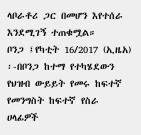ላቦራቶሪ ጋር በመሆን እየተሰራ እንደሚገኝ ተጠቁሟል።
ቦንጋ ፤የካቲት 16/2017 (ኢዜአ) ፡-በቦንጋ ከተማ የተካሄደውን የህዝብ ውይይት የመሩ ከፍተኛ የመንግስት ከፍተኛ የስራ ሀላፊዎች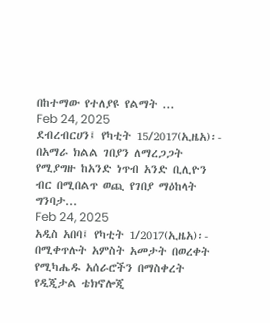በከተማው የተለያዩ የልማት ...
Feb 24, 2025
ደብረብርሀን፤ የካቲት 15/2017(ኢዜአ)፡- በአማራ ክልል ገበያን ለማረጋጋት የሚያግዙ ከአንድ ነጥብ አንድ ቢሊዮን ብር በሚበልጥ ወጪ የገበያ ማዕከላት ግንባታ...
Feb 24, 2025
አዲስ አበባ፤ የካቲት 1/2017(ኢዜአ)፡- በሚቀጥሉት አምስት አመታት በወረቀት የሚካሔዱ አሰራሮችን በማስቀረት የዲጂታል ቴክኖሎጂ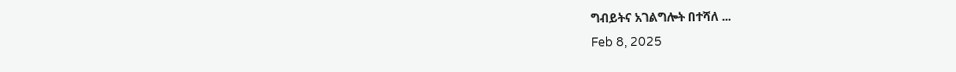ግብይትና አገልግሎት በተሻለ ...
Feb 8, 2025